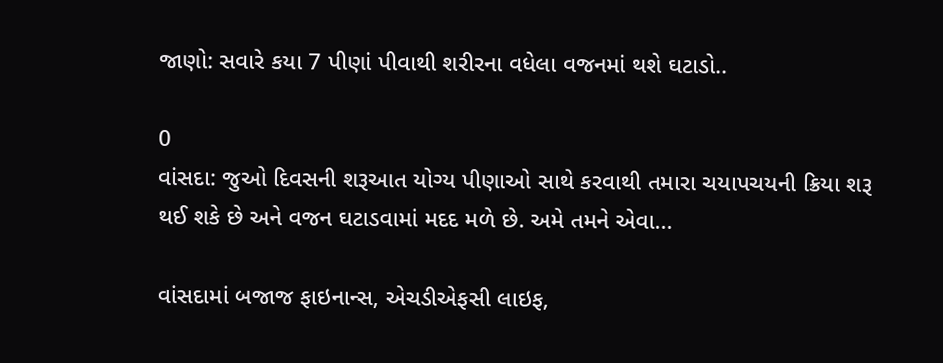જાણો: સવારે કયા 7 પીણાં પીવાથી શરીરના વધેલા વજનમાં થશે ઘટાડો..

0
વાંસદા: જુઓ દિવસની શરૂઆત યોગ્ય પીણાઓ સાથે કરવાથી તમારા ચયાપચયની ક્રિયા શરૂ થઈ શકે છે અને વજન ઘટાડવામાં મદદ મળે છે. અમે તમને એવા...

વાંસદામાં બજાજ ફાઇનાન્સ, એચડીએફસી લાઇફ,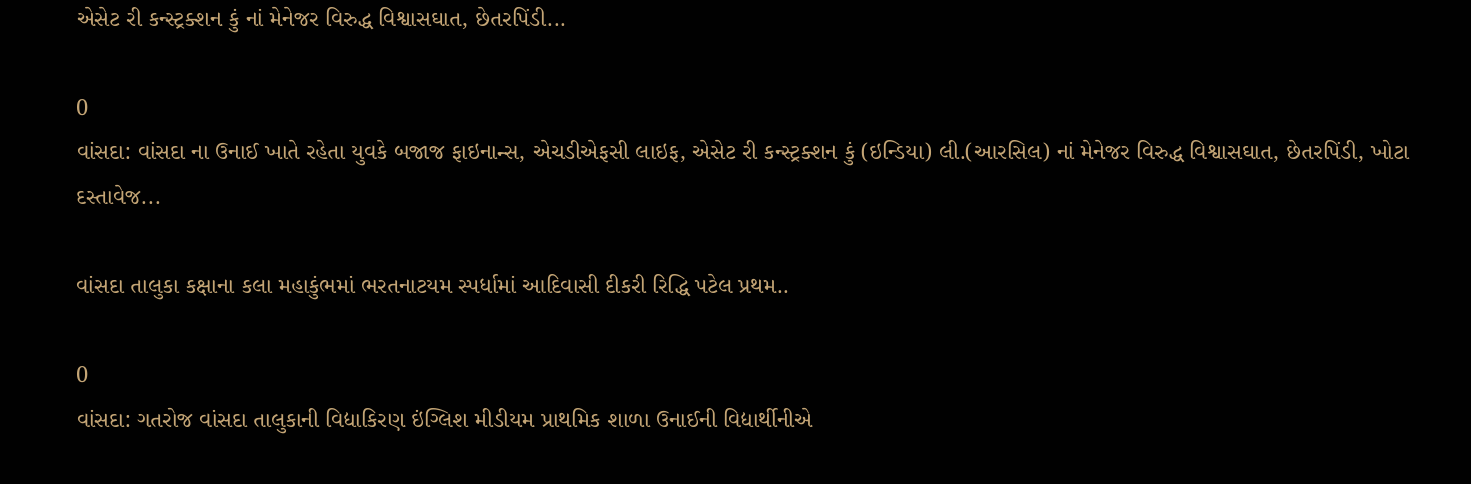એસેટ રી કન્સ્ટ્રક્શન કું નાં મેનેજર વિરુદ્ધ વિશ્વાસઘાત, છેતરપિંડી...

0
વાંસદા: વાંસદા ના ઉનાઈ ખાતે રહેતા યુવકે બજાજ ફાઇનાન્સ, એચડીએફસી લાઇફ, એસેટ રી કન્સ્ટ્રક્શન કું (ઇન્ડિયા) લી.(આરસિલ) નાં મેનેજર વિરુદ્ધ વિશ્વાસઘાત, છેતરપિંડી, ખોટા દસ્તાવેજ...

વાંસદા તાલુકા કક્ષાના કલા મહાકુંભમાં ભરતનાટયમ સ્પર્ધામાં આદિવાસી દીકરી રિદ્ધિ પટેલ પ્રથમ..

0
વાંસદા: ગતરોજ વાંસદા તાલુકાની વિદ્યાકિરણ ઇંગ્લિશ મીડીયમ પ્રાથમિક શાળા ઉનાઈની વિદ્યાર્થીનીએ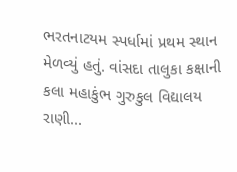ભરતનાટયમ સ્પર્ધામાં પ્રથમ સ્થાન મેળવ્યું હતું. વાંસદા તાલુકા કક્ષાની કલા મહાકુંભ ગુરુકુલ વિદ્યાલય રાણી...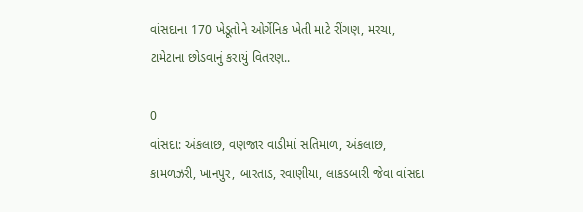વાંસદાના 170 ખેડૂતોને ઓર્ગેનિક ખેતી માટે રીંગણ, મરચા, ટામેટાના છોડવાનું કરાયું વિતરણ..

0
વાંસદા: અંકલાછ, વણજાર વાડીમાં સતિમાળ, અંકલાછ, કામળઝરી, ખાનપુર, બારતાડ, રવાણીયા, લાકડબારી જેવા વાંસદા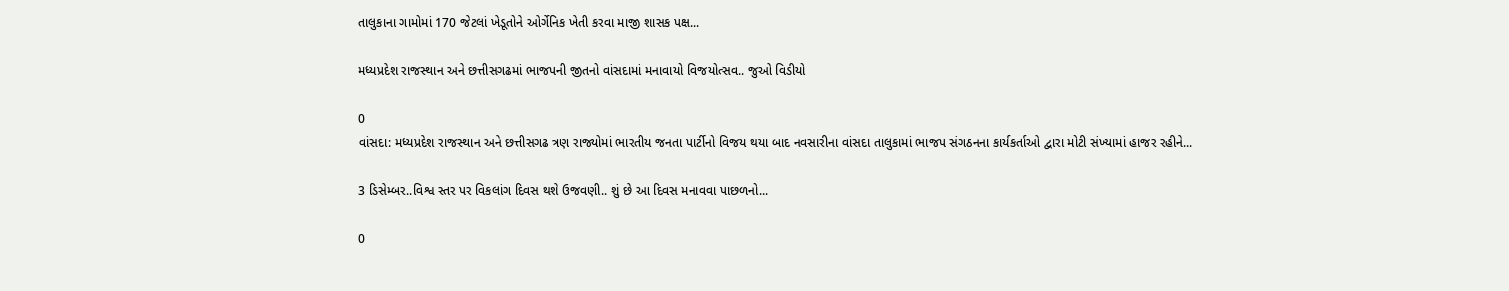તાલુકાના ગામોમાં 170 જેટલાં ખેડૂતોને ઓર્ગેનિક ખેતી કરવા માજી શાસક પક્ષ...

મધ્યપ્રદેશ રાજસ્થાન અને છત્તીસગઢમાં ભાજપની જીતનો વાંસદામાં મનાવાયો વિજયોત્સવ.. જુઓ વિડીયો

0
વાંસદા: મધ્યપ્રદેશ રાજસ્થાન અને છત્તીસગઢ ત્રણ રાજ્યોમાં ભારતીય જનતા પાર્ટીનો વિજય થયા બાદ નવસારીના વાંસદા તાલુકામાં ભાજપ સંગઠનના કાર્યકર્તાઓ દ્વારા મોટી સંખ્યામાં હાજર રહીને...

3 ડિસેમ્બર..વિશ્વ સ્તર પર વિકલાંગ દિવસ થશે ઉજવણી.. શું છે આ દિવસ મનાવવા પાછળનો...

0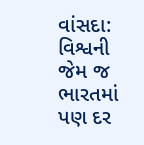વાંસદા: વિશ્વની જેમ જ ભારતમાં પણ દર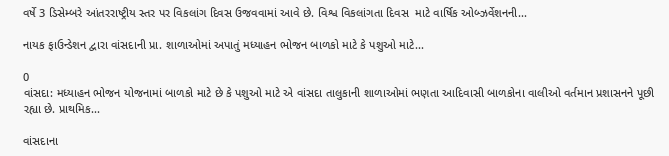વર્ષે 3 ડિસેમ્બરે આંતરરાષ્ટ્રીય સ્તર પર વિકલાંગ દિવસ ઉજવવામાં આવે છે. વિશ્વ વિકલાંગતા દિવસ  માટે વાર્ષિક ઓબ્ઝર્વેશનની...

નાયક ફાઉન્ડેશન દ્વારા વાંસદાની પ્રા. શાળાઓમાં અપાતું મધ્યાહન ભોજન બાળકો માટે કે પશુઓ માટે...

0
વાંસદા: મધ્યાહન ભોજન યોજનામાં બાળકો માટે છે કે પશુઓ માટે એ વાંસદા તાલુકાની શાળાઓમાં ભણતા આદિવાસી બાળકોના વાલીઓ વર્તમાન પ્રશાસનને પૂછી રહ્યા છે. પ્રાથમિક...

વાંસદાના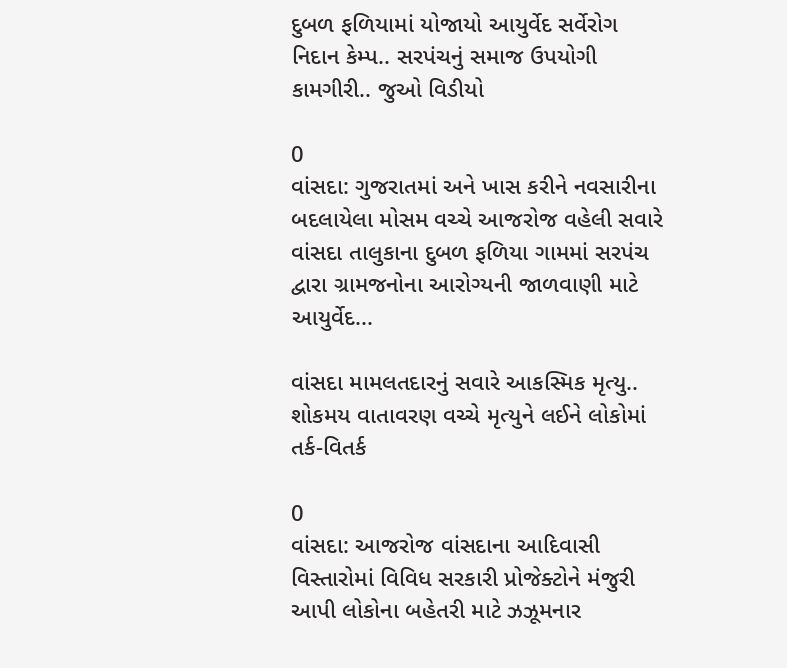દુબળ ફળિયામાં યોજાયો આયુર્વેદ સર્વેરોગ નિદાન કેમ્પ.. સરપંચનું સમાજ ઉપયોગી કામગીરી.. જુઓ વિડીયો

0
વાંસદા: ગુજરાતમાં અને ખાસ કરીને નવસારીના બદલાયેલા મોસમ વચ્ચે આજરોજ વહેલી સવારે વાંસદા તાલુકાના દુબળ ફળિયા ગામમાં સરપંચ દ્વારા ગ્રામજનોના આરોગ્યની જાળવાણી માટે આયુર્વેદ...

વાંસદા મામલતદારનું સવારે આકસ્મિક મૃત્યુ.. શોકમય વાતાવરણ વચ્ચે મૃત્યુને લઈને લોકોમાં તર્ક-વિતર્ક

0
વાંસદા: આજરોજ વાંસદાના આદિવાસી વિસ્તારોમાં વિવિધ સરકારી પ્રોજેક્ટોને મંજુરી આપી લોકોના બહેતરી માટે ઝઝૂમનાર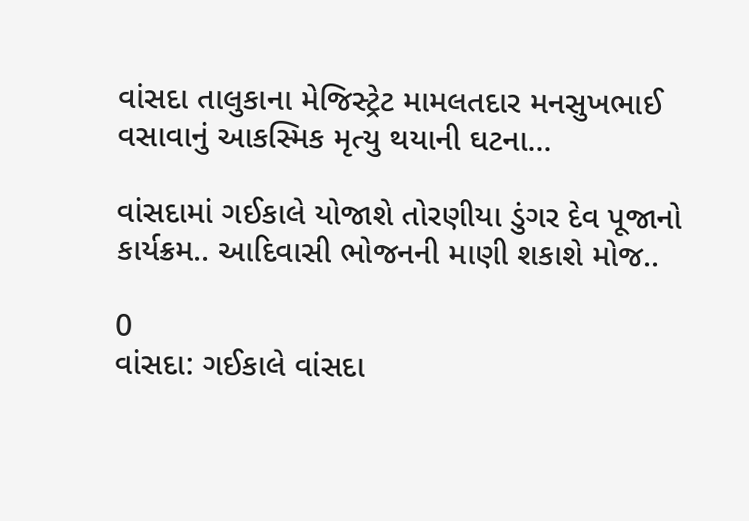વાંસદા તાલુકાના મેજિસ્ટ્રેટ મામલતદાર મનસુખભાઈ વસાવાનું આકસ્મિક મૃત્યુ થયાની ઘટના...

વાંસદામાં ગઈકાલે યોજાશે તોરણીયા ડુંગર દેવ પૂજાનો કાર્યક્રમ.. આદિવાસી ભોજનની માણી શકાશે મોજ..

0
વાંસદા: ગઈકાલે વાંસદા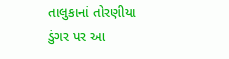તાલુકાનાં તોરણીયા ડુંગર પર આ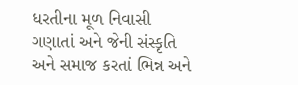ધરતીના મૂળ નિવાસી ગણાતાં અને જેની સંસ્કૃતિ અને સમાજ કરતાં ભિન્ન અને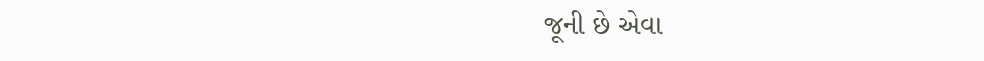જૂની છે એવા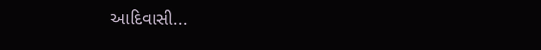આદિવાસી...